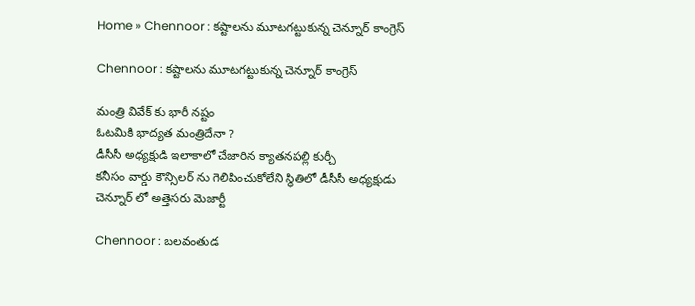Home » Chennoor : కష్టాలను మూటగట్టుకున్న చెన్నూర్ కాంగ్రెస్

Chennoor : కష్టాలను మూటగట్టుకున్న చెన్నూర్ కాంగ్రెస్

మంత్రి వివేక్ కు భారీ నష్టం
ఓటమికి భాద్యత మంత్రిదేనా ?
డీసీసీ అధ్యక్షుడి ఇలాకాలో చేజారిన క్యాతనపల్లి కుర్చీ
కనీసం వార్డు కౌన్సిలర్ ను గెలిపించుకోలేని స్థితిలో డీసీసీ అధ్యక్షుడు
చెన్నూర్ లో అత్తెసరు మెజార్టీ

Chennoor : బలవంతుడ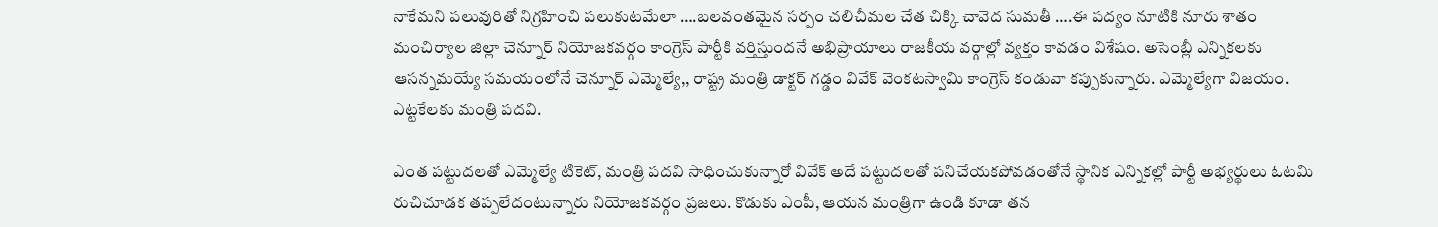నాకేమని పలువురితో నిగ్రహించి పలుకుటమేలా ….బలవంతమైన సర్పం చలిచీమల చేత చిక్కి చావెద సుమతీ ….ఈ పద్యం నూటికి నూరు శాతం మంచిర్యాల జిల్లా చెన్నూర్ నియోజకవర్గం కాంగ్రెస్ పార్టీకి వర్తిస్తుందనే అభిప్రాయాలు రాజకీయ వర్గాల్లో వ్యక్తం కావడం విశేషం. అసెంబ్లీ ఎన్నికలకు ఆసన్నమయ్యే సమయంలోనే చెన్నూర్ ఎమ్మెల్యే,, రాష్ట్ర మంత్రి డాక్టర్ గడ్డం వివేక్ వెంకటస్వామి కాంగ్రెస్ కండువా కప్పుకున్నారు. ఎమ్మెల్యేగా విజయం. ఎట్టకేలకు మంత్రి పదవి.

ఎంత పట్టుదలతో ఎమ్మెల్యే టికెట్, మంత్రి పదవి సాధించుకున్నారో వివేక్ అదే పట్టుదలతో పనిచేయకపోవడంతోనే స్థానిక ఎన్నికల్లో పార్టీ అభ్యర్థులు ఓటమి రుచిచూడక తప్పలేదంటున్నారు నియోజకవర్గం ప్రజలు. కొడుకు ఎంపీ, ఆయన మంత్రిగా ఉండి కూడా తన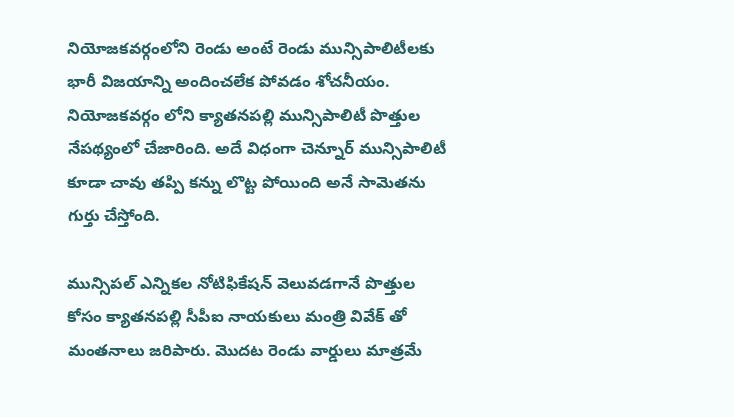నియోజకవర్గంలోని రెండు అంటే రెండు మున్సిపాలిటీలకు భారీ విజయాన్ని అందించలేక పోవడం శోచనీయం. నియోజకవర్గం లోని క్యాతనపల్లి మున్సిపాలిటీ పొత్తుల నేపథ్యంలో చేజారింది. అదే విధంగా చెన్నూర్ మున్సిపాలిటీ కూడా చావు తప్పి కన్ను లొట్ట పోయింది అనే సామెతను గుర్తు చేస్తోంది.

మున్సిపల్ ఎన్నికల నోటిఫికేషన్ వెలువడగానే పొత్తుల కోసం క్యాతనపల్లి సీపీఐ నాయకులు మంత్రి వివేక్ తో మంతనాలు జరిపారు. మొదట రెండు వార్డులు మాత్రమే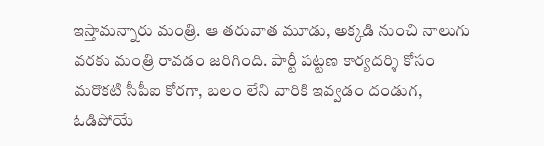ఇస్తామన్నారు మంత్రి. ఆ తరువాత మూడు, అక్కడి నుంచి నాలుగు వరకు మంత్రి రావడం జరిగింది. పార్టీ పట్టణ కార్యదర్శి కోసం మరొకటి సీపీఐ కోరగా, బలం లేని వారికి ఇవ్వడం దండుగ, ఓడిపోయే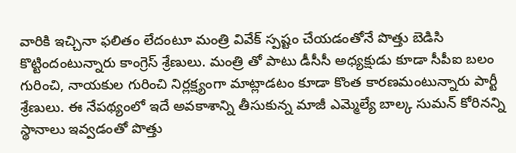వారికి ఇచ్చినా ఫలితం లేదంటూ మంత్రి వివేక్ స్పష్టం చేయడంతోనే పొత్తు బెడిసి కొట్టిందంటున్నారు కాంగ్రెస్ శ్రేణులు. మంత్రి తో పాటు డీసీసీ అధ్యక్షుడు కూడా సీపీఐ బలం గురించి, నాయకుల గురించి నిర్లక్ష్యంగా మాట్లాడటం కూడా కొంత కారణమంటున్నారు పార్టీ శ్రేణులు. ఈ నేపథ్యంలో ఇదే అవకాశాన్ని తీసుకున్న మాజీ ఎమ్మెల్యే బాల్క సుమన్ కోరినన్ని స్థానాలు ఇవ్వడంతో పొత్తు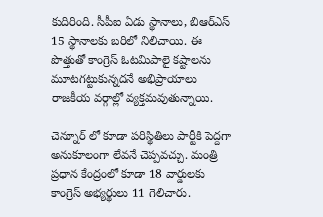కుదిరింది. సీపీఐ ఏడు స్థానాలు, బిఆర్ఎస్ 15 స్థానాలకు బరిలో నిలిచాయి. ఈ పొత్తుతో కాంగ్రెస్ ఓటమిపాలై కష్టాలను మూటగట్టుకున్నదనే అభిప్రాయాలు రాజకీయ వర్గాల్లో వ్యక్తమవుతున్నాయి.

చెన్నూర్ లో కూడా పరిస్థితిలు పార్టీకి పెద్దగా అనుకూలంగా లేవనే చెప్పవచ్చు. మంత్రి ప్రధాన కేంద్రంలో కూడా 18 వార్డులకు కాంగ్రెస్ అభ్యర్థులు 11 గెలిచారు.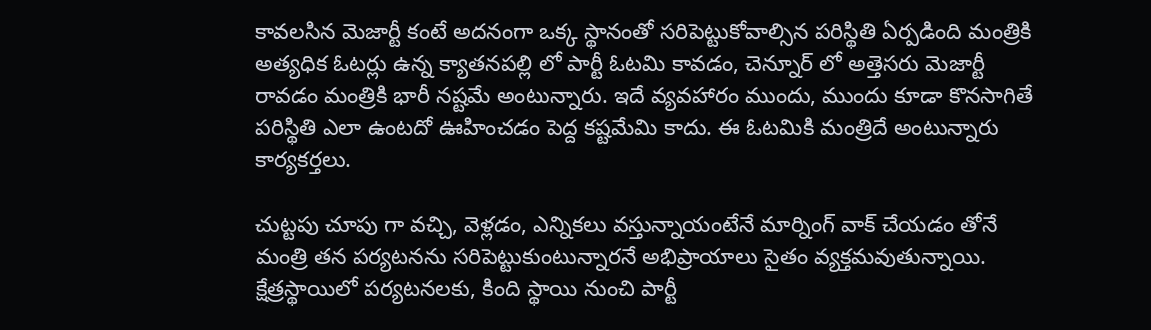కావలసిన మెజార్టీ కంటే అదనంగా ఒక్క స్థానంతో సరిపెట్టుకోవాల్సిన పరిస్థితి ఏర్పడింది మంత్రికి అత్యధిక ఓటర్లు ఉన్న క్యాతనపల్లి లో పార్టీ ఓటమి కావడం, చెన్నూర్ లో అత్తెసరు మెజార్టీ రావడం మంత్రికి భారీ నష్టమే అంటున్నారు. ఇదే వ్యవహారం ముందు, ముందు కూడా కొనసాగితే పరిస్థితి ఎలా ఉంటదో ఊహించడం పెద్ద కష్టమేమి కాదు. ఈ ఓటమికి మంత్రిదే అంటున్నారు కార్యకర్తలు.

చుట్టపు చూపు గా వచ్చి, వెళ్లడం, ఎన్నికలు వస్తున్నాయంటేనే మార్నింగ్ వాక్ చేయడం తోనే మంత్రి తన పర్యటనను సరిపెట్టుకుంటున్నారనే అభిప్రాయాలు సైతం వ్యక్తమవుతున్నాయి. క్షేత్రస్థాయిలో పర్యటనలకు, కింది స్థాయి నుంచి పార్టీ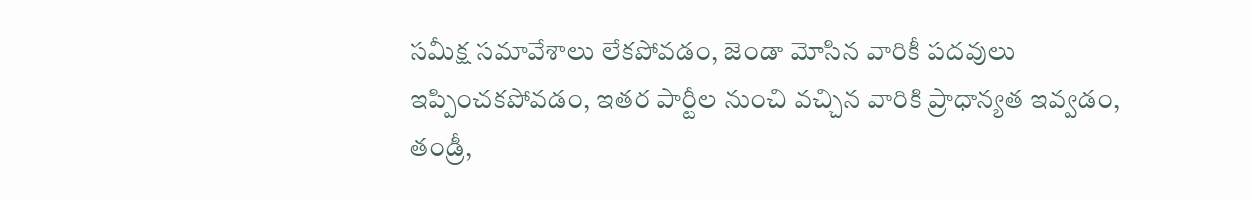సమీక్ష సమావేశాలు లేకపోవడం, జెండా మోసిన వారికీ పదవులు ఇప్పించకపోవడం, ఇతర పార్టీల నుంచి వచ్చిన వారికి ప్రాధాన్యత ఇవ్వడం, తండ్రీ,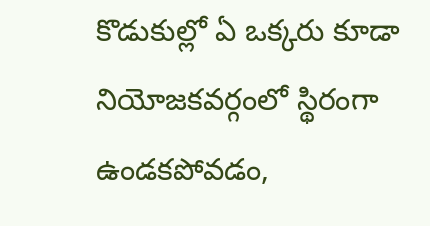కొడుకుల్లో ఏ ఒక్కరు కూడా నియోజకవర్గంలో స్థిరంగా ఉండకపోవడం,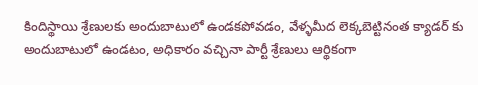కిందిస్థాయి శ్రేణులకు అందుబాటులో ఉండకపోవడం, వేళ్ళమీద లెక్కబెట్టినంత క్యాడర్ కు అందుబాటులో ఉండటం, అధికారం వచ్చినా పార్టీ శ్రేణులు ఆర్థికంగా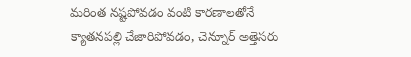మరింత నష్టపోవడం వంటి కారణాలతోనే క్యాతనపల్లి చేజారిపోవడం, చెన్నూర్ అత్తెసరు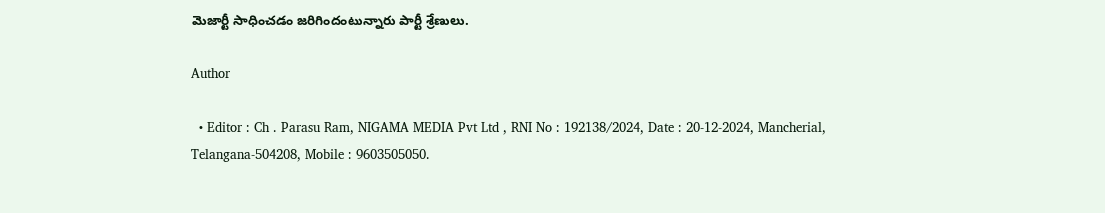మెజార్టీ సాధించడం జరిగిందంటున్నారు పార్టీ శ్రేణులు.

Author

  • Editor : Ch . Parasu Ram, NIGAMA MEDIA Pvt Ltd , RNI No : 192138/2024, Date : 20-12-2024, Mancherial, Telangana-504208, Mobile : 9603505050.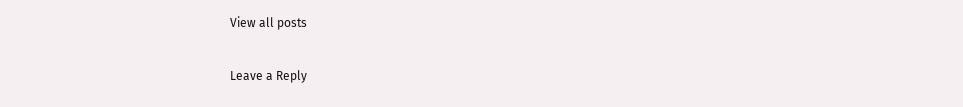View all posts

Leave a Reply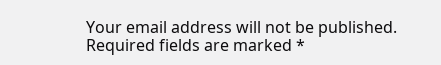Your email address will not be published. Required fields are marked *